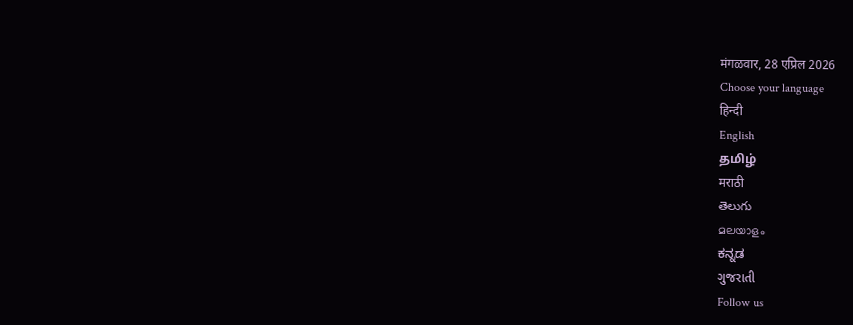मंगळवार, 28 एप्रिल 2026
Choose your language
हिन्दी
English
தமிழ்
मराठी
తెలుగు
മലയാളം
ಕನ್ನಡ
ગુજરાતી
Follow us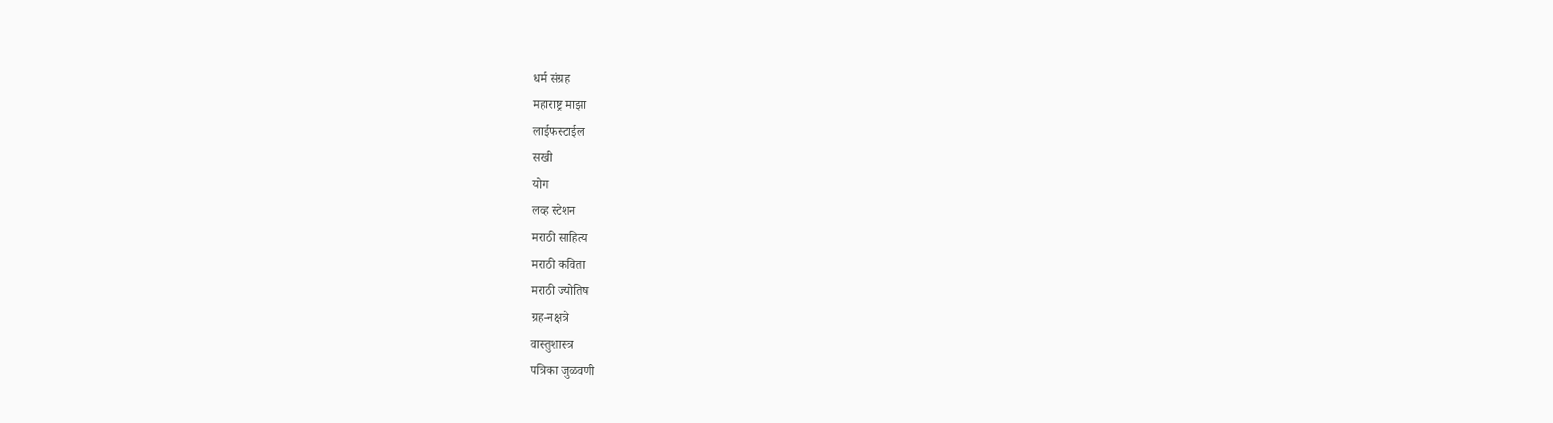धर्म संग्रह
महाराष्ट्र माझा
लाईफस्टाईल
सखी
योग
लव्ह स्टेशन
मराठी साहित्य
मराठी कविता
मराठी ज्योतिष
ग्रह-नक्षत्रे
वास्तुशास्त्र
पत्रिका जुळवणी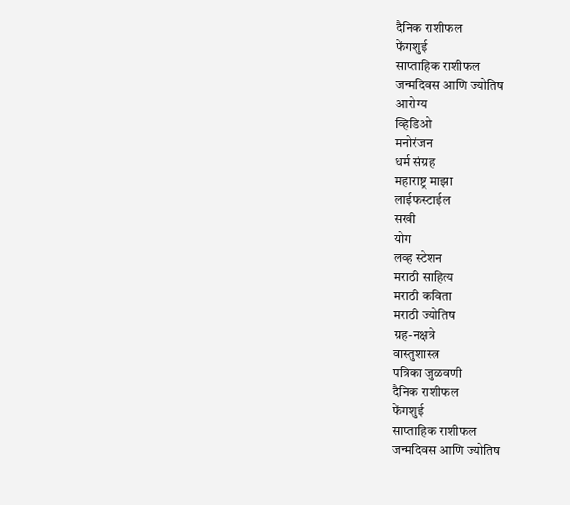दैनिक राशीफल
फेंगशुई
साप्ताहिक राशीफल
जन्मदिवस आणि ज्योतिष
आरोग्य
व्हिडिओ
मनोरंजन
धर्म संग्रह
महाराष्ट्र माझा
लाईफस्टाईल
सखी
योग
लव्ह स्टेशन
मराठी साहित्य
मराठी कविता
मराठी ज्योतिष
ग्रह-नक्षत्रे
वास्तुशास्त्र
पत्रिका जुळवणी
दैनिक राशीफल
फेंगशुई
साप्ताहिक राशीफल
जन्मदिवस आणि ज्योतिष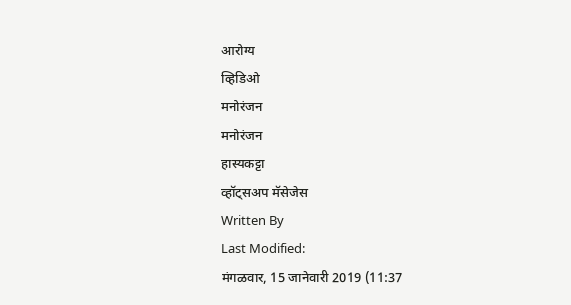आरोग्य
व्हिडिओ
मनोरंजन
मनोरंजन
हास्यकट्टा
व्हॉट्सअप मॅसेजेस
Written By
Last Modified:
मंगळवार, 15 जानेवारी 2019 (11:37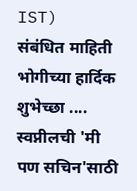IST)
संबंधित माहिती
भोगीच्या हार्दिक शुभेच्छा ....
स्वप्नीलची 'मी पण सचिन'साठी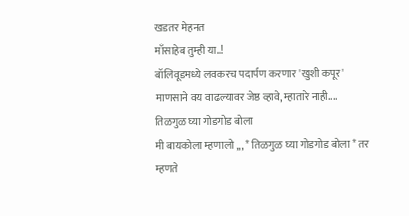खडतर मेहनत
माँसाहेब तुम्ही या..!
बॉलिवूडमध्ये लवकरच पदार्पण करणार 'खुशी कपूर'
माणसाने वय वाढल्यावर जेष्ठ व्हावे, म्हातारे नाही....
तिळगुळ घ्या गोडगोड बोला
मी बायकोला म्हणालो ,,, * तिळगुळ घ्या गोडगोड बोला * तर म्हणते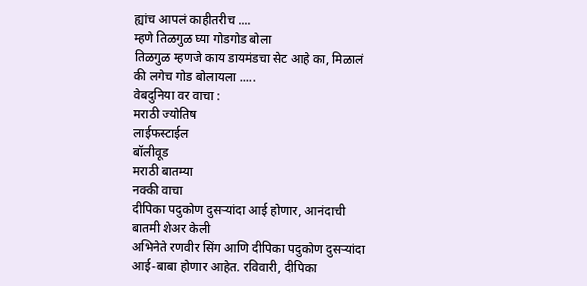ह्यांच आपलं काहीतरीच ....
म्हणे तिळगुळ घ्या गोडगोड बोला
तिळगुळ म्हणजे काय डायमंडचा सेट आहे का, मिळालं की लगेच गोड बोलायला .....
वेबदुनिया वर वाचा :
मराठी ज्योतिष
लाईफस्टाईल
बॉलीवूड
मराठी बातम्या
नक्की वाचा
दीपिका पदुकोण दुसऱ्यांदा आई होणार, आनंदाची बातमी शेअर केली
अभिनेते रणवीर सिंग आणि दीपिका पदुकोण दुसऱ्यांदा आई-बाबा होणार आहेत. रविवारी, दीपिका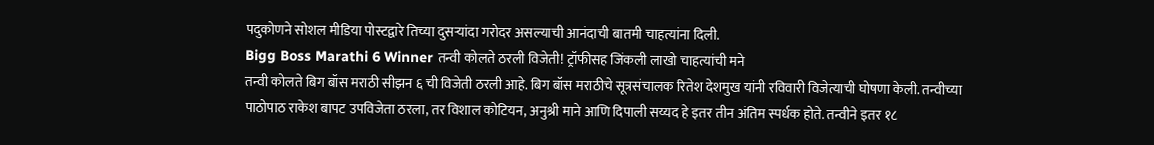पदुकोणने सोशल मीडिया पोस्टद्वारे तिच्या दुसऱ्यांदा गरोदर असल्याची आनंदाची बातमी चाहत्यांना दिली.
Bigg Boss Marathi 6 Winner तन्वी कोलते ठरली विजेती! ट्रॉफीसह जिंकली लाखो चाहत्यांची मने
तन्वी कोलते बिग बॉस मराठी सीझन ६ ची विजेती ठरली आहे. बिग बॉस मराठीचे सूत्रसंचालक रितेश देशमुख यांनी रविवारी विजेत्याची घोषणा केली. तन्वीच्या पाठोपाठ राकेश बापट उपविजेता ठरला, तर विशाल कोटियन, अनुश्री माने आणि दिपाली सय्यद हे इतर तीन अंतिम स्पर्धक होते. तन्वीने इतर १८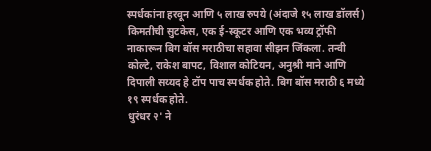स्पर्धकांना हरवून आणि ५ लाख रुपये (अंदाजे १५ लाख डॉलर्स) किमतीची सुटकेस, एक ई-स्कूटर आणि एक भव्य ट्रॉफी नाकारून बिग बॉस मराठीचा सहावा सीझन जिंकला. तन्वी कोल्टे, राकेश बापट, विशाल कोटियन, अनुश्री माने आणि दिपाली सय्यद हे टॉप पाच स्पर्धक होते. बिग बॉस मराठी ६ मध्ये १९ स्पर्धक होते.
धुरंधर २' ने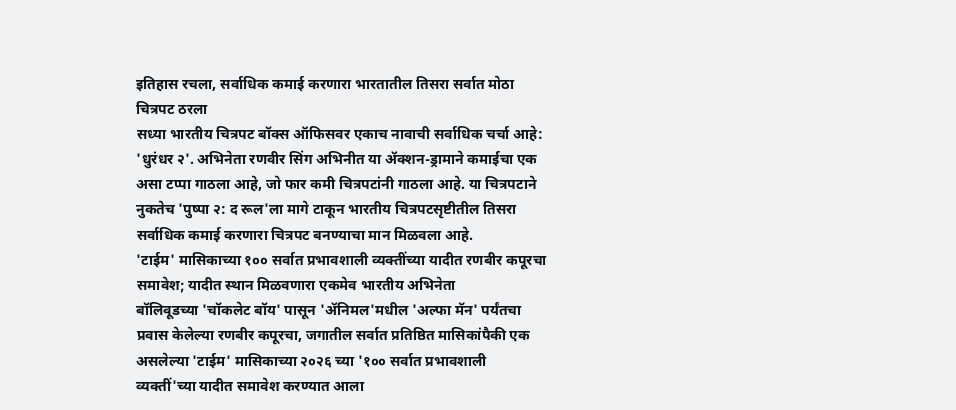इतिहास रचला, सर्वाधिक कमाई करणारा भारतातील तिसरा सर्वात मोठा चित्रपट ठरला
सध्या भारतीय चित्रपट बॉक्स ऑफिसवर एकाच नावाची सर्वाधिक चर्चा आहे: 'धुरंधर २'. अभिनेता रणवीर सिंग अभिनीत या ॲक्शन-ड्रामाने कमाईचा एक असा टप्पा गाठला आहे, जो फार कमी चित्रपटांनी गाठला आहे. या चित्रपटाने नुकतेच 'पुष्पा २: द रूल'ला मागे टाकून भारतीय चित्रपटसृष्टीतील तिसरा सर्वाधिक कमाई करणारा चित्रपट बनण्याचा मान मिळवला आहे.
'टाईम' मासिकाच्या १०० सर्वात प्रभावशाली व्यक्तींच्या यादीत रणबीर कपूरचा समावेश; यादीत स्थान मिळवणारा एकमेव भारतीय अभिनेता
बॉलिवूडच्या 'चॉकलेट बॉय' पासून 'ॲनिमल'मधील 'अल्फा मॅन' पर्यंतचा प्रवास केलेल्या रणबीर कपूरचा, जगातील सर्वात प्रतिष्ठित मासिकांपैकी एक असलेल्या 'टाईम' मासिकाच्या २०२६ च्या '१०० सर्वात प्रभावशाली व्यक्तीं'च्या यादीत समावेश करण्यात आला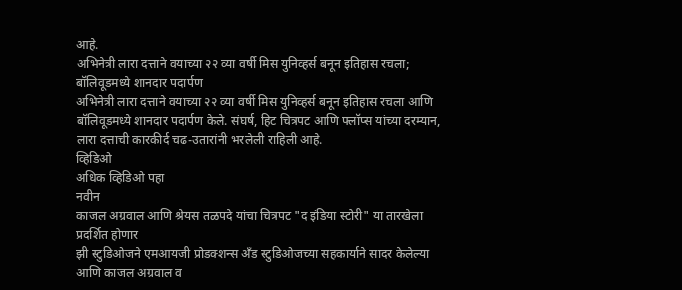आहे.
अभिनेत्री लारा दत्ताने वयाच्या २२ व्या वर्षी मिस युनिव्हर्स बनून इतिहास रचला; बॉलिवूडमध्ये शानदार पदार्पण
अभिनेत्री लारा दत्ताने वयाच्या २२ व्या वर्षी मिस युनिव्हर्स बनून इतिहास रचला आणि बॉलिवूडमध्ये शानदार पदार्पण केले. संघर्ष, हिट चित्रपट आणि फ्लॉप्स यांच्या दरम्यान, लारा दत्ताची कारकीर्द चढ-उतारांनी भरलेली राहिली आहे.
व्हिडिओ
अधिक व्हिडिओ पहा
नवीन
काजल अग्रवाल आणि श्रेयस तळपदे यांचा चित्रपट "द इंडिया स्टोरी" या तारखेला प्रदर्शित होणार
झी स्टुडिओजने एमआयजी प्रोडक्शन्स अँड स्टुडिओजच्या सहकार्याने सादर केलेल्या आणि काजल अग्रवाल व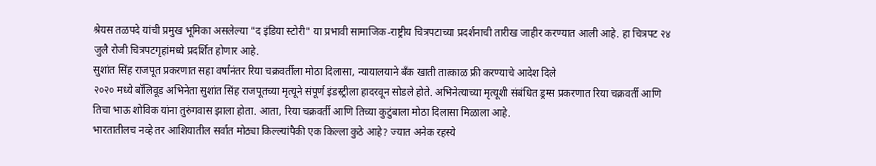श्रेयस तळपदे यांची प्रमुख भूमिका असलेल्या "द इंडिया स्टोरी" या प्रभावी सामाजिक-राष्ट्रीय चित्रपटाच्या प्रदर्शनाची तारीख जाहीर करण्यात आली आहे. हा चित्रपट २४ जुलै रोजी चित्रपटगृहांमध्ये प्रदर्शित होणार आहे.
सुशांत सिंह राजपूत प्रकरणात सहा वर्षांनंतर रिया चक्रवर्तीला मोठा दिलासा, न्यायालयाने बँक खाती तात्काळ फ्री करण्याचे आदेश दिले
२०२० मध्ये बॉलिवूड अभिनेता सुशांत सिंह राजपूतच्या मृत्यूने संपूर्ण इंडस्ट्रीला हादरवून सोडले होते. अभिनेत्याच्या मृत्यूशी संबंधित ड्रग्स प्रकरणात रिया चक्रवर्ती आणि तिचा भाऊ शोविक यांना तुरुंगवास झाला होता. आता, रिया चक्रवर्ती आणि तिच्या कुटुंबाला मोठा दिलासा मिळाला आहे.
भारतातीलच नव्हे तर आशियातील सर्वात मोठ्या किल्ल्यांपैकी एक किल्ला कुठे आहे? ज्यात अनेक रहस्ये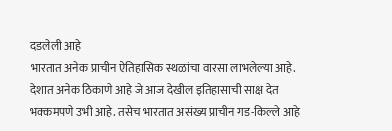दडलेली आहे
भारतात अनेक प्राचीन ऐतिहासिक स्थळांचा वारसा लाभलेल्या आहे. देशात अनेक ठिकाणे आहे जे आज देखील इतिहासाची साक्ष देत भक्कमपणे उभी आहे. तसेच भारतात असंख्य प्राचीन गड-किल्ले आहे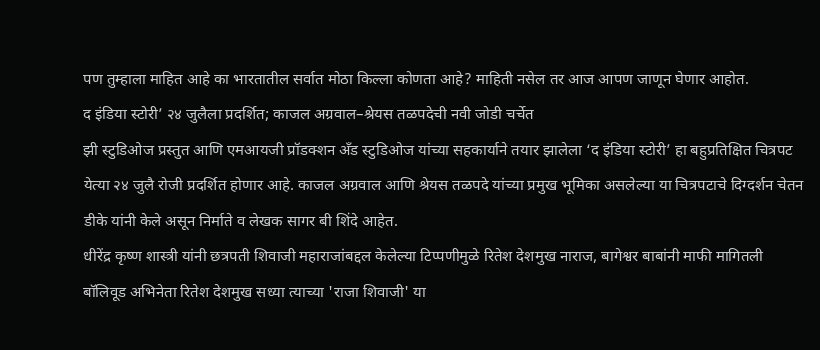पण तुम्हाला माहित आहे का भारतातील सर्वात मोठा किल्ला कोणता आहे? माहिती नसेल तर आज आपण जाणून घेणार आहोत.
द इंडिया स्टोरी’ २४ जुलैला प्रदर्शित; काजल अग्रवाल–श्रेयस तळपदेची नवी जोडी चर्चेत
झी स्टुडिओज प्रस्तुत आणि एमआयजी प्रॉडक्शन अँड स्टुडिओज यांच्या सहकार्याने तयार झालेला ‘द इंडिया स्टोरी’ हा बहुप्रतिक्षित चित्रपट येत्या २४ जुलै रोजी प्रदर्शित होणार आहे. काजल अग्रवाल आणि श्रेयस तळपदे यांच्या प्रमुख भूमिका असलेल्या या चित्रपटाचे दिग्दर्शन चेतन डीके यांनी केले असून निर्माते व लेखक सागर बी शिंदे आहेत.
धीरेंद्र कृष्ण शास्त्री यांनी छत्रपती शिवाजी महाराजांबद्दल केलेल्या टिप्पणीमुळे रितेश देशमुख नाराज, बागेश्वर बाबांनी माफी मागितली
बॉलिवूड अभिनेता रितेश देशमुख सध्या त्याच्या 'राजा शिवाजी' या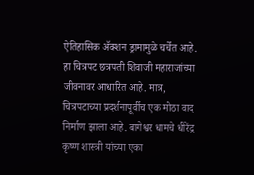ऐतिहासिक ॲक्शन ड्रामामुळे चर्चेत आहे. हा चित्रपट छत्रपती शिवाजी महाराजांच्या जीवनावर आधारित आहे. मात्र, चित्रपटाच्या प्रदर्शनापूर्वीच एक मोठा वाद निर्माण झाला आहे. बागेश्वर धामचे धीरेंद्र कृष्ण शास्त्री यांच्या एका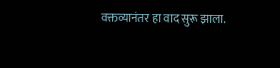वक्तव्यानंतर हा वाद सुरू झाला.